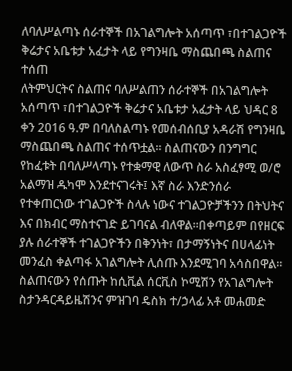ለባለሥልጣኑ ሰራተኞች በአገልግሎት አሰጣጥ ፣በተገልጋዮች ቅሬታና አቤቱታ አፈታት ላይ የግንዛቤ ማስጨበጫ ስልጠና ተሰጠ
ለትምህርትና ስልጠና ባለሥልጠን ሰራተኞች በአገልግሎት አሰጣጥ ፣በተገልጋዮች ቅሬታና አቤቱታ አፈታት ላይ ህዳር 8 ቀን 2016 ዓ.ም በባለስልጣኑ የመሰብሰቢያ አዳራሽ የግንዛቤ ማስጨበጫ ስልጠና ተሰጥቷል፡፡ ስልጠናውን በንግግር የከፈቱት በባለሥላጣኑ የተቋማዊ ለውጥ ስራ አስፈፃሚ ወ/ሮ አልማዝ ዱካሞ እንደተናገሩት፤ እኛ ስራ እንድንሰራ የተቀጠርነው ተገልጋዮች ስላሉ ነውና ተገልጋዮቻችንን በትህትና እና በክብር ማስተናገድ ይገባናል ብለዋል፡፡በቀጣይም በየዘርፍ ያሉ ሰራተኞች ተገልጋዮችን በቅንነት፣ በታማኝነትና በሀላፊነት መንፈስ ቀልጣፋ አገልግሎት ሊሰጡ እንደሚገባ አሳስበዋል። ስልጠናውን የሰጡት ከሲቪል ሰርቪስ ኮሚሽን የአገልግሎት ስታንዳርዳይዜሽንና ምዝገባ ዴስክ ተ/ኃላፊ አቶ መሐመድ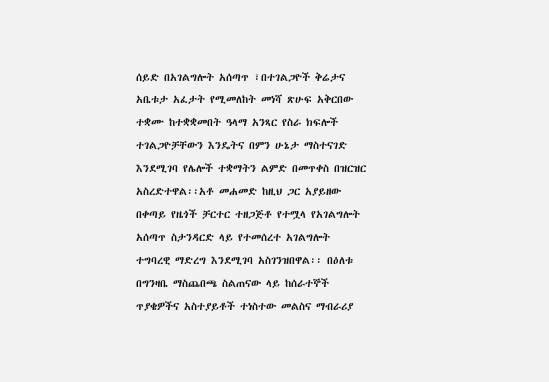ሰይድ በአገልግሎት አሰጣጥ ፣በተገልጋዮች ቅሬታና አቤቱታ አፈታት የሚመለከት መነሻ ጽሁፍ አቅርበው ተቋሙ ከተቋቋመበት ዓላማ አንጻር የስራ ክፍሎች ተገልጋዮቻቸውን እንዴትና በምን ሁኔታ ማስተናገድ እንደሚገባ የሌሎች ተቋማትን ልምድ በመጥቀስ በዝርዝር አስረድተዋል፡፡አቶ መሐመድ ከዚህ ጋር አያይዘው በቀጣይ የዜጎች ቻርተር ተዘጋጅቶ የተሟላ የአገልግሎት አሰጣጥ ስታንዳርድ ላይ የተመሰረተ አገልግሎት ተግባረዊ ማድረግ እንደሚገባ አስገንዝበዋል፡፡ በዕለቱ በግንዛቤ ማስጨበጫ ስልጠናው ላይ ከሰራተኞች ጥያቄዎችና አስተያይቶች ተነስተው መልስና ማብራሪያ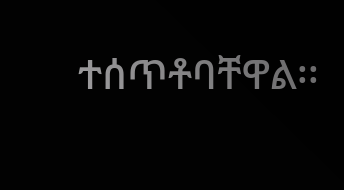ተሰጥቶባቸዋል፡፡